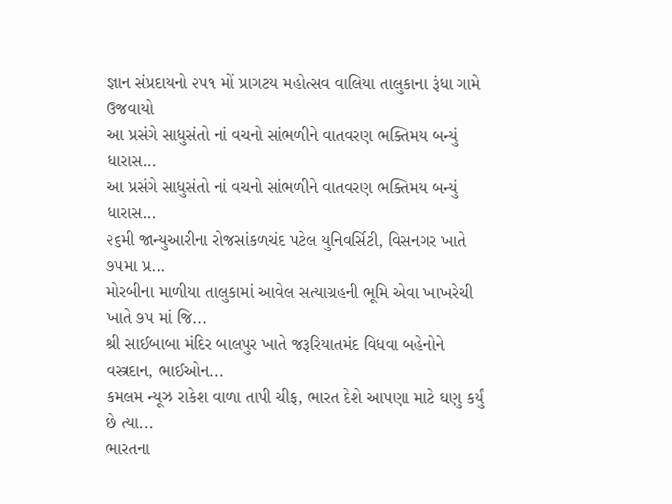જ્ઞાન સંપ્રદાયનો ૨૫૧ મોં પ્રાગટય મહોત્સવ વાલિયા તાલુકાના રૂંધા ગામે ઉજવાયો
આ પ્રસંગે સાધુસંતો નાં વચનો સાંભળીને વાતવરણ ભક્તિમય બન્યું ધારાસ...
આ પ્રસંગે સાધુસંતો નાં વચનો સાંભળીને વાતવરણ ભક્તિમય બન્યું ધારાસ...
૨૬મી જાન્યુઆરીના રોજસાંકળચંદ પટેલ યુનિવર્સિટી, વિસનગર ખાતે ૭૫મા પ્ર...
મોરબીના માળીયા તાલુકામાં આવેલ સત્યાગ્રહની ભૂમિ એવા ખાખરેચી ખાતે ૭૫ માં જિ...
શ્રી સાઈબાબા મંદિર બાલપુર ખાતે જરૂરિયાતમંદ વિધવા બહેનોને વસ્ત્રદાન, ભાઈઓન...
કમલમ ન્યૂઝ રાકેશ વાળા તાપી ચીફ, ભારત દેશે આપણા માટે ઘણુ કર્યું છે ત્યા...
ભારતના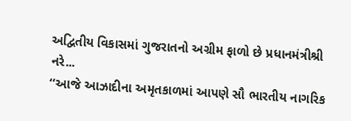અદ્વિતીય વિકાસમાં ગુજરાતનો અગ્રીમ ફાળો છે પ્રધાનમંત્રીશ્રી નરે...
‘‘આજે આઝાદીના અમૃતકાળમાં આપણે સૌ ભારતીય નાગરિક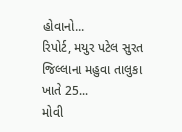હોવાનો...
રિપોર્ટ, મયુર પટેલ સુરત જિલ્લાના મહુવા તાલુકા ખાતે 25...
મોવી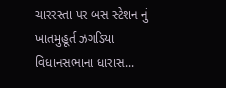ચારરસ્તા પર બસ સ્ટેશન નું ખાતમુહૂર્ત ઝગડિયા વિધાનસભાના ધારાસ...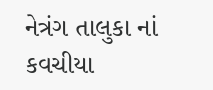નેત્રંગ તાલુકા નાં કવચીયા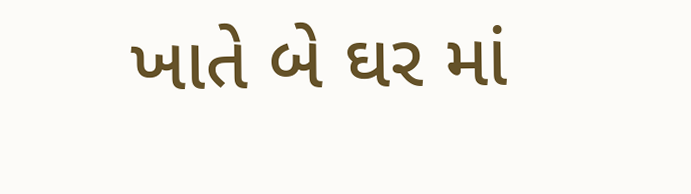ખાતે બે ઘર માં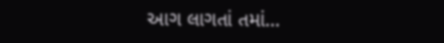આગ લાગતાં તમાં...